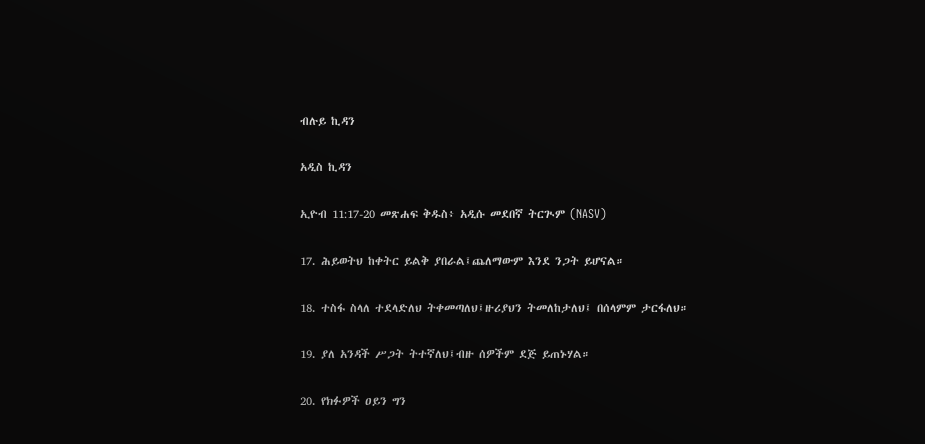ብሉይ ኪዳን

አዲስ ኪዳን

ኢዮብ 11:17-20 መጽሐፍ ቅዱስ፥ አዲሱ መደበኛ ትርጒም (NASV)

17. ሕይወትህ ከቀትር ይልቅ ያበራል፤ጨለማውም እንደ ንጋት ይሆናል።

18. ተስፋ ስላለ ተደላድለህ ትቀመጣለህ፤ዙሪያህን ትመለከታለህ፤ በሰላምም ታርፋለህ።

19. ያለ አንዳች ሥጋት ትተኛለህ፤ብዙ ሰዎችም ደጅ ይጠኑሃል።

20. የክፉዎች ዐይን ግን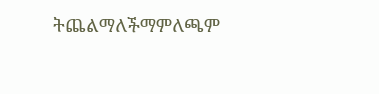ትጨልማለችማምለጫም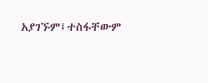አያገኙም፤ተስፋቸውም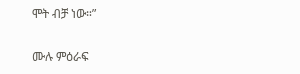ሞት ብቻ ነው።”

ሙሉ ምዕራፍ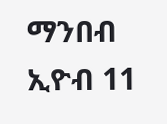ማንበብ ኢዮብ 11